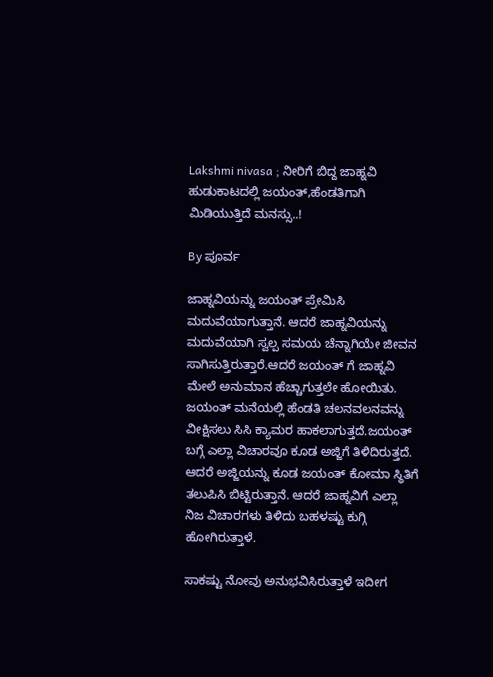Lakshmi nivasa ; ನೀರಿಗೆ ಬಿದ್ದ ಜಾಹ್ನವಿ ಹುಡುಕಾಟದಲ್ಲಿ ಜಯಂತ್,ಹೆಂಡತಿಗಾಗಿ ಮಿಡಿಯುತ್ತಿದೆ ಮನಸ್ಸು..!

By ಪೂರ್ವ

ಜಾಹ್ನವಿಯನ್ನು ಜಯಂತ್ ಪ್ರೇಮಿಸಿ ಮದುವೆಯಾಗುತ್ತಾನೆ. ಆದರೆ ಜಾಹ್ನವಿಯನ್ನು ಮದುವೆಯಾಗಿ ಸ್ವಲ್ಪ ಸಮಯ ಚೆನ್ನಾಗಿಯೇ ಜೀವನ ಸಾಗಿಸುತ್ತಿರುತ್ತಾರೆ.ಆದರೆ ಜಯಂತ್ ಗೆ ಜಾಹ್ನವಿ ಮೇಲೆ ಅನುಮಾನ ಹೆಚ್ಚಾಗುತ್ತಲೇ ಹೋಯಿತು. ಜಯಂತ್ ಮನೆಯಲ್ಲಿ ಹೆಂಡತಿ ಚಲನವಲನವನ್ನು ವೀಕ್ಷಿಸಲು ಸಿಸಿ ಕ್ಯಾಮರ ಹಾಕಲಾಗುತ್ತದೆ.ಜಯಂತ್ ಬಗ್ಗೆ ಎಲ್ಲಾ ವಿಚಾರವೂ ಕೂಡ ಅಜ್ಜಿಗೆ ತಿಳಿದಿರುತ್ತದೆ. ಆದರೆ ಅಜ್ಜಿಯನ್ನು ಕೂಡ ಜಯಂತ್ ಕೋಮಾ ಸ್ಥಿತಿಗೆ ತಲುಪಿಸಿ ಬಿಟ್ಟಿರುತ್ತಾನೆ. ಆದರೆ ಜಾಹ್ನವಿಗೆ ಎಲ್ಲಾ ನಿಜ ವಿಚಾರಗಳು ತಿಳಿದು ಬಹಳಷ್ಟು ಕುಗ್ಗಿ ಹೋಗಿರುತ್ತಾಳೆ.

ಸಾಕಷ್ಟು ನೋವು ಅನುಭವಿಸಿರುತ್ತಾಳೆ ಇದೀಗ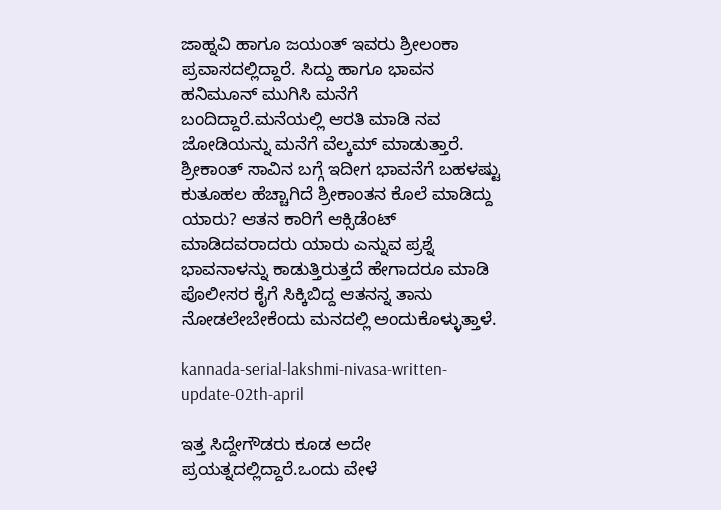ಜಾಹ್ನವಿ ಹಾಗೂ ಜಯಂತ್ ಇವರು ಶ್ರೀಲಂಕಾ ಪ್ರವಾಸದಲ್ಲಿದ್ದಾರೆ. ಸಿದ್ದು ಹಾಗೂ ಭಾವನ ಹನಿಮೂನ್ ಮುಗಿಸಿ ಮನೆಗೆ ಬಂದಿದ್ದಾರೆ.ಮನೆಯಲ್ಲಿ ಆರತಿ ಮಾಡಿ ನವ ಜೋಡಿಯನ್ನು ಮನೆಗೆ ವೆಲ್ಕಮ್ ಮಾಡುತ್ತಾರೆ. ಶ್ರೀಕಾಂತ್ ಸಾವಿನ ಬಗ್ಗೆ ಇದೀಗ ಭಾವನೆಗೆ ಬಹಳಷ್ಟು ಕುತೂಹಲ ಹೆಚ್ಚಾಗಿದೆ ಶ್ರೀಕಾಂತನ ಕೊಲೆ ಮಾಡಿದ್ದು ಯಾರು? ಆತನ ಕಾರಿಗೆ ಆಕ್ಸಿಡೆಂಟ್ ಮಾಡಿದವರಾದರು ಯಾರು ಎನ್ನುವ ಪ್ರಶ್ನೆ ಭಾವನಾಳನ್ನು ಕಾಡುತ್ತಿರುತ್ತದೆ ಹೇಗಾದರೂ ಮಾಡಿ ಪೊಲೀಸರ ಕೈಗೆ ಸಿಕ್ಕಿಬಿದ್ದ ಆತನನ್ನ ತಾನು ನೋಡಲೇಬೇಕೆಂದು ಮನದಲ್ಲಿ ಅಂದುಕೊಳ್ಳುತ್ತಾಳೆ.

kannada-serial-lakshmi-nivasa-written-update-02th-april

ಇತ್ತ ಸಿದ್ದೇಗೌಡರು ಕೂಡ ಅದೇ ಪ್ರಯತ್ನದಲ್ಲಿದ್ದಾರೆ.ಒಂದು ವೇಳೆ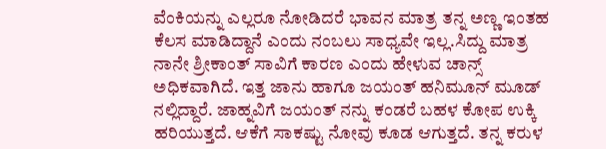ವೆಂಕಿಯನ್ನು ಎಲ್ಲರೂ ನೋಡಿದರೆ ಭಾವನ ಮಾತ್ರ ತನ್ನ ಅಣ್ಣ ಇಂತಹ ಕೆಲಸ ಮಾಡಿದ್ದಾನೆ ಎಂದು ನಂಬಲು ಸಾಧ್ಯವೇ ಇಲ್ಲ.ಸಿದ್ದು ಮಾತ್ರ ನಾನೇ ಶ್ರೀಕಾಂತ್ ಸಾವಿಗೆ ಕಾರಣ ಎಂದು ಹೇಳುವ ಚಾನ್ಸ್ ಅಧಿಕವಾಗಿದೆ. ಇತ್ತ ಜಾನು ಹಾಗೂ ಜಯಂತ್ ಹನಿಮೂನ್ ಮೂಡ್ ನಲ್ಲಿದ್ದಾರೆ. ಜಾಹ್ನವಿಗೆ ಜಯಂತ್ ನನ್ನು ಕಂಡರೆ ಬಹಳ ಕೋಪ ಉಕ್ಕಿ ಹರಿಯುತ್ತದೆ. ಆಕೆಗೆ ಸಾಕಷ್ಟು ನೋವು ಕೂಡ ಆಗುತ್ತದೆ. ತನ್ನ ಕರುಳ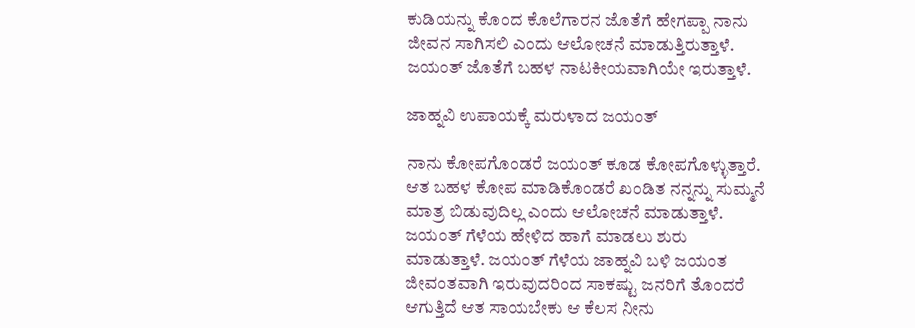ಕುಡಿಯನ್ನು ಕೊಂದ ಕೊಲೆಗಾರನ ಜೊತೆಗೆ ಹೇಗಪ್ಪಾ ನಾನು ಜೀವನ ಸಾಗಿಸಲಿ ಎಂದು ಆಲೋಚನೆ ಮಾಡುತ್ತಿರುತ್ತಾಳೆ. ಜಯಂತ್ ಜೊತೆಗೆ ಬಹಳ ನಾಟಕೀಯವಾಗಿಯೇ ಇರುತ್ತಾಳೆ.

ಜಾಹ್ನವಿ ಉಪಾಯಕ್ಕೆ ಮರುಳಾದ ಜಯಂತ್

ನಾನು ಕೋಪಗೊಂಡರೆ ಜಯಂತ್ ಕೂಡ ಕೋಪಗೊಳ್ಳುತ್ತಾರೆ. ಆತ ಬಹಳ ಕೋಪ ಮಾಡಿಕೊಂಡರೆ ಖಂಡಿತ ನನ್ನನ್ನು ಸುಮ್ಮನೆ ಮಾತ್ರ ಬಿಡುವುದಿಲ್ಲ ಎಂದು ಆಲೋಚನೆ ಮಾಡುತ್ತಾಳೆ. ಜಯಂತ್ ಗೆಳೆಯ ಹೇಳಿದ ಹಾಗೆ ಮಾಡಲು ಶುರು ಮಾಡುತ್ತಾಳೆ. ಜಯಂತ್ ಗೆಳೆಯ ಜಾಹ್ನವಿ ಬಳಿ ಜಯಂತ ಜೀವಂತವಾಗಿ ಇರುವುದರಿಂದ ಸಾಕಷ್ಟು ಜನರಿಗೆ ತೊಂದರೆ ಆಗುತ್ತಿದೆ ಆತ ಸಾಯಬೇಕು ಆ ಕೆಲಸ ನೀನು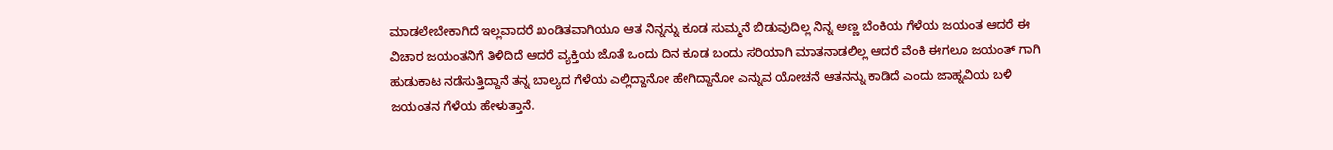ಮಾಡಲೇಬೇಕಾಗಿದೆ ಇಲ್ಲವಾದರೆ ಖಂಡಿತವಾಗಿಯೂ ಆತ ನಿನ್ನನ್ನು ಕೂಡ ಸುಮ್ಮನೆ ಬಿಡುವುದಿಲ್ಲ ನಿನ್ನ ಅಣ್ಣ ಬೆಂಕಿಯ ಗೆಳೆಯ ಜಯಂತ ಆದರೆ ಈ ವಿಚಾರ ಜಯಂತನಿಗೆ ತಿಳಿದಿದೆ ಆದರೆ ವ್ಯಕ್ತಿಯ ಜೊತೆ ಒಂದು ದಿನ ಕೂಡ ಬಂದು ಸರಿಯಾಗಿ ಮಾತನಾಡಲಿಲ್ಲ ಆದರೆ ವೆಂಕಿ ಈಗಲೂ ಜಯಂತ್ ಗಾಗಿ ಹುಡುಕಾಟ ನಡೆಸುತ್ತಿದ್ದಾನೆ ತನ್ನ ಬಾಲ್ಯದ ಗೆಳೆಯ ಎಲ್ಲಿದ್ದಾನೋ ಹೇಗಿದ್ದಾನೋ ಎನ್ನುವ ಯೋಚನೆ ಆತನನ್ನು ಕಾಡಿದೆ ಎಂದು ಜಾಹ್ನವಿಯ ಬಳಿ ಜಯಂತನ ಗೆಳೆಯ ಹೇಳುತ್ತಾನೆ.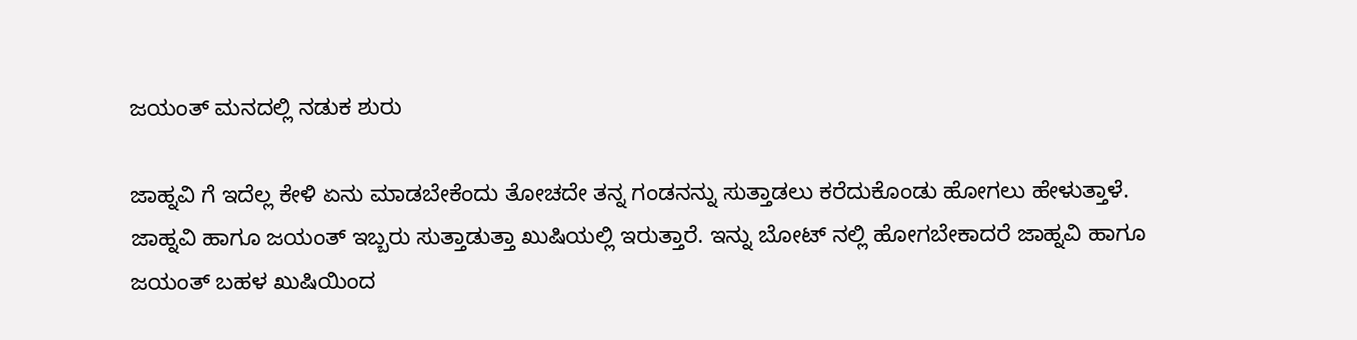ಜಯಂತ್ ಮನದಲ್ಲಿ ನಡುಕ ಶುರು

ಜಾಹ್ನವಿ ಗೆ ಇದೆಲ್ಲ ಕೇಳಿ ಏನು ಮಾಡಬೇಕೆಂದು ತೋಚದೇ ತನ್ನ ಗಂಡನನ್ನು ಸುತ್ತಾಡಲು ಕರೆದುಕೊಂಡು ಹೋಗಲು ಹೇಳುತ್ತಾಳೆ. ಜಾಹ್ನವಿ ಹಾಗೂ ಜಯಂತ್ ಇಬ್ಬರು ಸುತ್ತಾಡುತ್ತಾ ಖುಷಿಯಲ್ಲಿ ಇರುತ್ತಾರೆ. ಇನ್ನು ಬೋಟ್ ನಲ್ಲಿ ಹೋಗಬೇಕಾದರೆ ಜಾಹ್ನವಿ ಹಾಗೂ ಜಯಂತ್ ಬಹಳ ಖುಷಿಯಿಂದ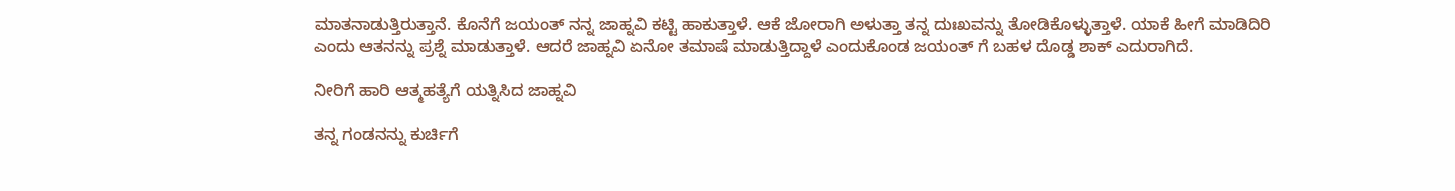ಮಾತನಾಡುತ್ತಿರುತ್ತಾನೆ. ಕೊನೆಗೆ ಜಯಂತ್ ನನ್ನ ಜಾಹ್ನವಿ ಕಟ್ಟಿ ಹಾಕುತ್ತಾಳೆ. ಆಕೆ ಜೋರಾಗಿ ಅಳುತ್ತಾ ತನ್ನ ದುಃಖವನ್ನು ತೋಡಿಕೊಳ್ಳುತ್ತಾಳೆ. ಯಾಕೆ ಹೀಗೆ ಮಾಡಿದಿರಿ ಎಂದು ಆತನನ್ನು ಪ್ರಶ್ನೆ ಮಾಡುತ್ತಾಳೆ. ಆದರೆ ಜಾಹ್ನವಿ ಏನೋ ತಮಾಷೆ ಮಾಡುತ್ತಿದ್ದಾಳೆ ಎಂದುಕೊಂಡ ಜಯಂತ್ ಗೆ ಬಹಳ ದೊಡ್ಡ ಶಾಕ್ ಎದುರಾಗಿದೆ.

ನೀರಿಗೆ ಹಾರಿ ಆತ್ಮಹತ್ಯೆಗೆ ಯತ್ನಿಸಿದ ಜಾಹ್ನವಿ

ತನ್ನ ಗಂಡನನ್ನು ಕುರ್ಚಿಗೆ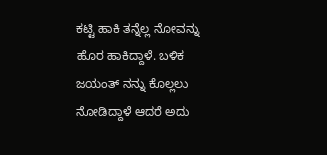ಕಟ್ಟಿ ಹಾಕಿ ತನ್ನೆಲ್ಲ ನೋವನ್ನು ಹೊರ ಹಾಕಿದ್ದಾಳೆ. ಬಳಿಕ ಜಯಂತ್ ನನ್ನು ಕೊಲ್ಲಲು ನೋಡಿದ್ದಾಳೆ ಆದರೆ ಅದು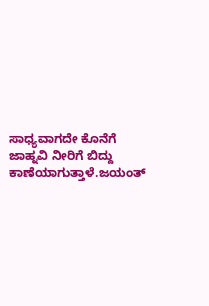ಸಾಧ್ಯವಾಗದೇ ಕೊನೆಗೆ ಜಾಹ್ನವಿ ನೀರಿಗೆ ಬಿದ್ದು ಕಾಣೆಯಾಗುತ್ತಾಳೆ.ಜಯಂತ್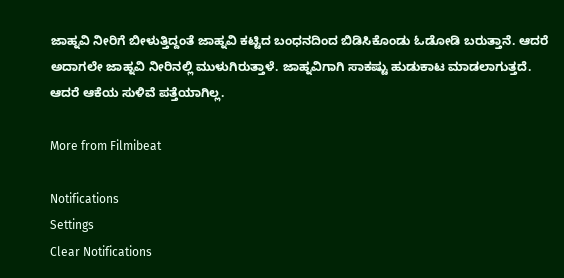ಜಾಹ್ನವಿ ನೀರಿಗೆ ಬೀಳುತ್ತಿದ್ದಂತೆ ಜಾಹ್ನವಿ ಕಟ್ಟಿದ ಬಂಧನದಿಂದ ಬಿಡಿಸಿಕೊಂಡು ಓಡೋಡಿ ಬರುತ್ತಾನೆ. ಆದರೆ ಅದಾಗಲೇ ಜಾಹ್ನವಿ ನೀರಿನಲ್ಲಿ ಮುಳುಗಿರುತ್ತಾಳೆ. ಜಾಹ್ನವಿಗಾಗಿ ಸಾಕಷ್ಟು ಹುಡುಕಾಟ ಮಾಡಲಾಗುತ್ತದೆ. ಆದರೆ ಆಕೆಯ ಸುಳಿವೆ ಪತ್ತೆಯಾಗಿಲ್ಲ.

More from Filmibeat

Notifications
Settings
Clear Notifications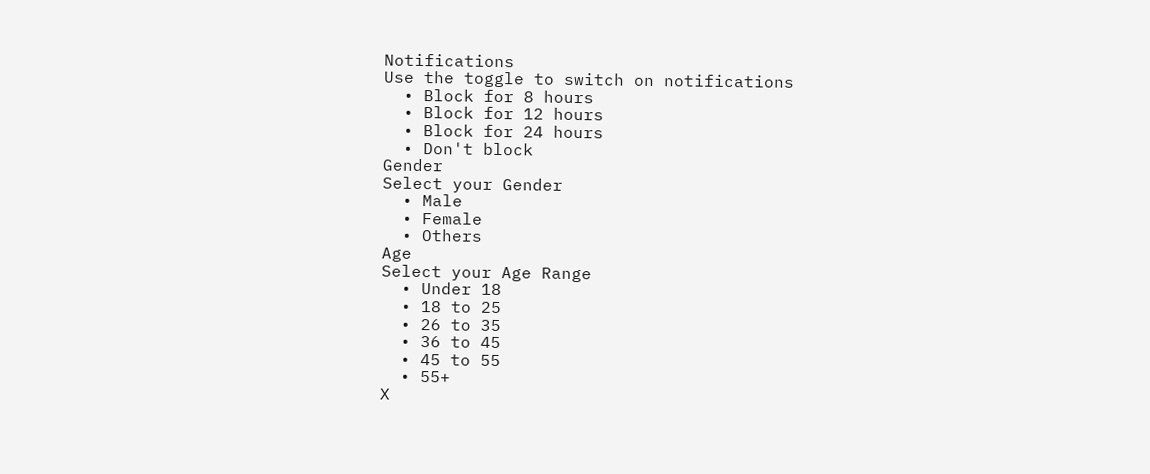Notifications
Use the toggle to switch on notifications
  • Block for 8 hours
  • Block for 12 hours
  • Block for 24 hours
  • Don't block
Gender
Select your Gender
  • Male
  • Female
  • Others
Age
Select your Age Range
  • Under 18
  • 18 to 25
  • 26 to 35
  • 36 to 45
  • 45 to 55
  • 55+
X